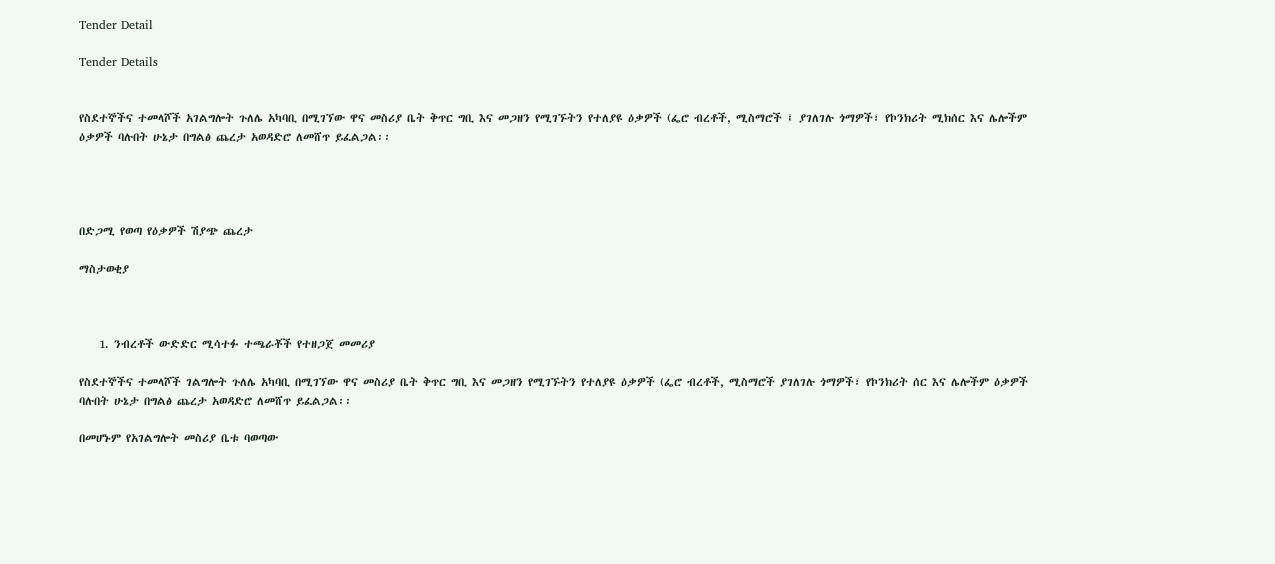Tender Detail

Tender Details


የስደተኞችና ተመላሾች አገልግሎት ጉለሌ አካባቢ በሚገኘው ዋና መስሪያ ቤት ቅጥር ግቢ እና መጋዘን የሚገኙትን የተለያዩ ዕቃዎች (ፌሮ ብረቶች, ሚስማሮች ፤ ያገለገሉ ጎማዎች፣ የኮንክሪት ሚክሰር እና ሌሎችም ዕቃዎች ባሉበት ሁኔታ በግልፅ ጨረታ አወዳድሮ ለመሸጥ ይፈልጋል፡፡




በድጋሚ የወጣ የዕቃዎች ሽያጭ ጨረታ

ማስታወቂያ



    1. ንብረቶች ውድድር ሚሳተፉ ተጫራቾች የተዘጋጀ መመሪያ

የስደተኞችና ተመላሾች ገልግሎት ጉለሌ አካባቢ በሚገኘው ዋና መስሪያ ቤት ቅጥር ግቢ እና መጋዘን የሚገኙትን የተለያዩ ዕቃዎች (ፌሮ ብረቶች, ሚስማሮች ያገለገሉ ጎማዎች፣ የኮንክሪት ሰር እና ሌሎችም ዕቃዎች ባሉበት ሁኔታ በግልፅ ጨረታ አወዳድሮ ለመሸጥ ይፈልጋል፡፡

በመሆኑም የአገልግሎት መስሪያ ቤቱ ባወጣው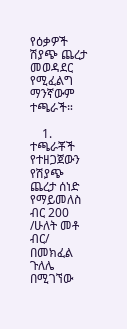የዕቃዎች ሽያጭ ጨረታ መወዳደር የሚፈልግ ማንኛውም ተጫራች።

    1. ተጫራቾች የተዘጋጀውን የሽያጭ ጨረታ ሰነድ የማይመለስ ብር 200 /ሁለት መቶ ብር/ በመክፈል ጉለሌ በሚገኘው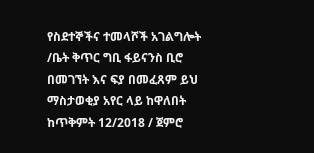የስደተኞችና ተመላሾች አገልግሎት /ቤት ቅጥር ግቢ ፋይናንስ ቢሮ በመገኘት እና ፍያ በመፈጸም ይህ ማስታወቂያ አየር ላይ ከዋለበት ከጥቅምት 12/2018 / ጀምሮ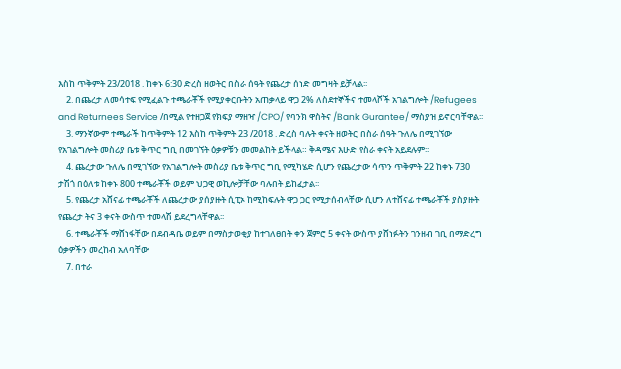እስከ ጥቅምት 23/2018 . ከቀኑ 6:30 ድረስ ዘወትር በስራ ሰዓት የጨረታ ሰነድ መግዛት ይቻላል፡፡
    2. በጨረታ ለመሳተፍ የሚፈልጉ ተጫራቾች የሚያቀርቡትን አጠቃላይ ዋጋ 2% ለስደተኞችና ተመላሾች አገልግሎት /Refugees and Returnees Service /በሚል የተዘጋጀ የክፍያ ማዘዣ /CPO/ የባንክ ዋስትና /Bank Gurantee/ ማስያዝ ይኖርባቸዋል፡፡
    3. ማንኛውም ተጫራች ከጥቅምት 12 እስከ ጥቅምት 23 /2018 . ድረስ ባሉት ቀናት ዘወትር በስራ ሰዓት ጉለሌ በሚገኘው የአገልግሎት መስሪያ ቤቱ ቅጥር ግቢ በመገኘት ዕቃዎቹን መመልከት ይችላል። ቅዳሜና እሁድ የስራ ቀናት አይደሉም፡፡
    4. ጨረታው ጉለሌ በሚገኘው የአገልግሎት መስሪያ ቤቱ ቅጥር ግቢ የሚካሄድ ሲሆን የጨረታው ሳጥን ጥቅምት 22 ከቀኑ 730 ታሽጎ በዕለቱ ከቀኑ 800 ተጫራቾች ወይም ህጋዊ ወኪሎቻቸው ባሉበት ይከፈታል፡፡
    5. የጨረታ አሸናፊ ተጫራቾች ለጨረታው ያሰያዙት ሲፒኦ ከሚከፍሉት ዋጋ ጋር የሚታሰብላቸው ሲሆን ለተሸናፊ ተጫራቾች ያስያዙት የጨረታ ትና 3 ቀናት ውስጥ ተመላሽ ይደረግላቸዋል፡፡
    6. ተጫራቾች ማሸነፋቸው በደብዳቤ ወይም በማስታወቂያ ከተገለፀበት ቀን ጀምሮ 5 ቀናት ውስጥ ያሸነፉትን ገንዘብ ገቢ በማድረግ ዕቃዎችን መረከብ አለባቸው
    7. በተራ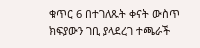ቁጥር 6 በተገለጹት ቀናት ውስጥ ክፍያውን ገቢ ያላደረገ ተጫራች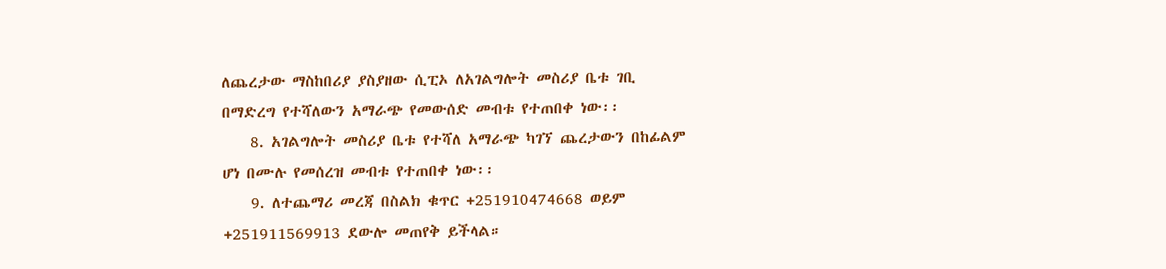ለጨረታው ማስከበሪያ ያስያዘው ሲፒኦ ለአገልግሎት መስሪያ ቤቱ ገቢ በማድረግ የተሻለውን አማራጭ የመውሰድ መብቱ የተጠበቀ ነው፡፡
    8. አገልግሎት መስሪያ ቤቱ የተሻለ አማራጭ ካገኘ ጨረታውን በከፊልም ሆነ በሙሉ የመሰረዝ መብቱ የተጠበቀ ነው፡፡
    9. ለተጨማሪ መረጃ በስልክ ቁጥር +251910474668 ወይም +251911569913 ደውሎ መጠየቅ ይችላል።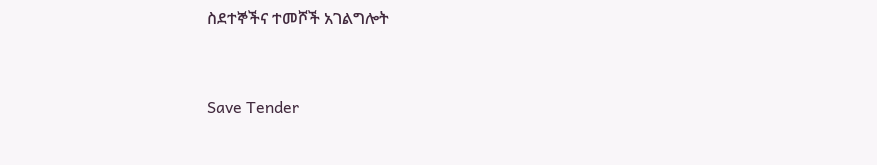ስደተኞችና ተመሾች አገልግሎት



Save Tender